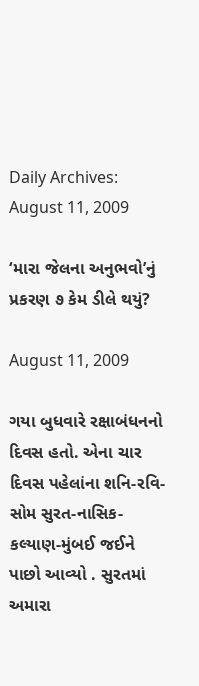Daily Archives: August 11, 2009

‘મારા જેલના અનુભવો’નું પ્રકરણ ૭ કેમ ડીલે થયું?

August 11, 2009

ગયા બુધવારે રક્ષાબંધનનો દિવસ હતો. એના ચાર દિવસ પહેલાંના શનિ-રવિ-સોમ સુરત-નાસિક-કલ્યાણ-મુંબઈ જઈને પાછો આવ્યો . સુરતમાં અમારા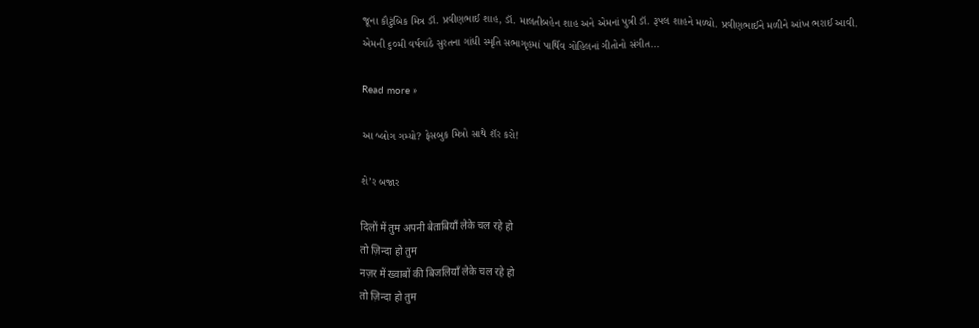જૂના કૌટુંબિક મિત્ર ડૉ. પ્રવીણભાઈ શાહ, ડૉ. માલતીબહેન શાહ અને એમનાં પુત્રી ડૉ. રૂપલ શાહને મળ્યો. પ્રવીણભાઈને મળીને આંખ ભરાઈ આવી. એમની ૬૦મી વર્ષગાંઠે સુરતના ગાંધી સ્મૃતિ સભાગૃહમાં પાર્થિવ ગોહિલનાં ગીતોનો સંગીત...

Read more »

આ બ્લોગ ગમ્યો? ફેસબુક મિત્રો સાથે શૅર કરો!

શે’ર બજાર

दिलों में तुम अपनी बेताबियाँ लेके चल रहे हो
तो ज़िन्दा हो तुम
नज़र में ख्वाबों की बिजलियाँ लेके चल रहे हो
तो ज़िन्दा हो तुम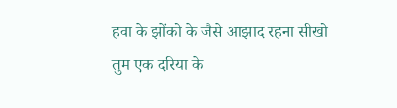हवा के झोंको के जैसे आझाद रहना सीखो
तुम एक दरिया के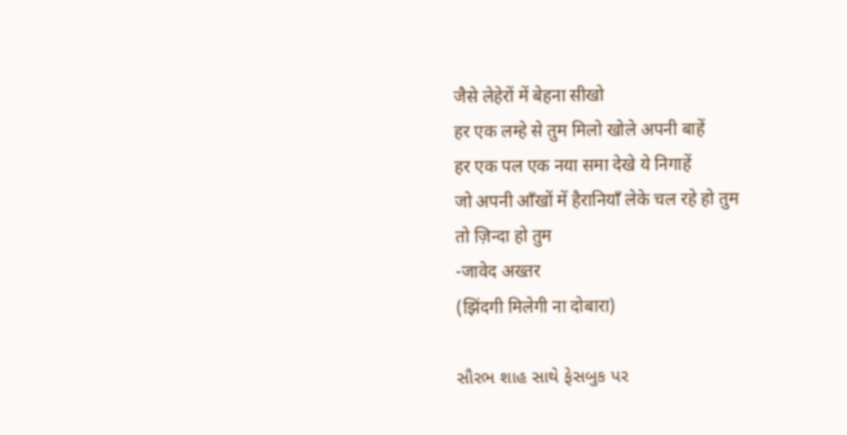जैसे लेहेरों में बेहना सीखो
हर एक लम्हे से तुम मिलो खोले अपनी बाहें
हर एक पल एक नया समा देखे ये निगाहें
जो अपनी आँखों में हैरानियाँ लेके चल रहे हो तुम
तो ज़िन्दा हो तुम
-जावेद अख्तर
(झिंदगी मिलेगी ना दोबारा)

સૌરભ શાહ સાથે ફેસબુક પર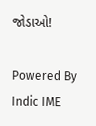જોડાઓ!

Powered By Indic IME